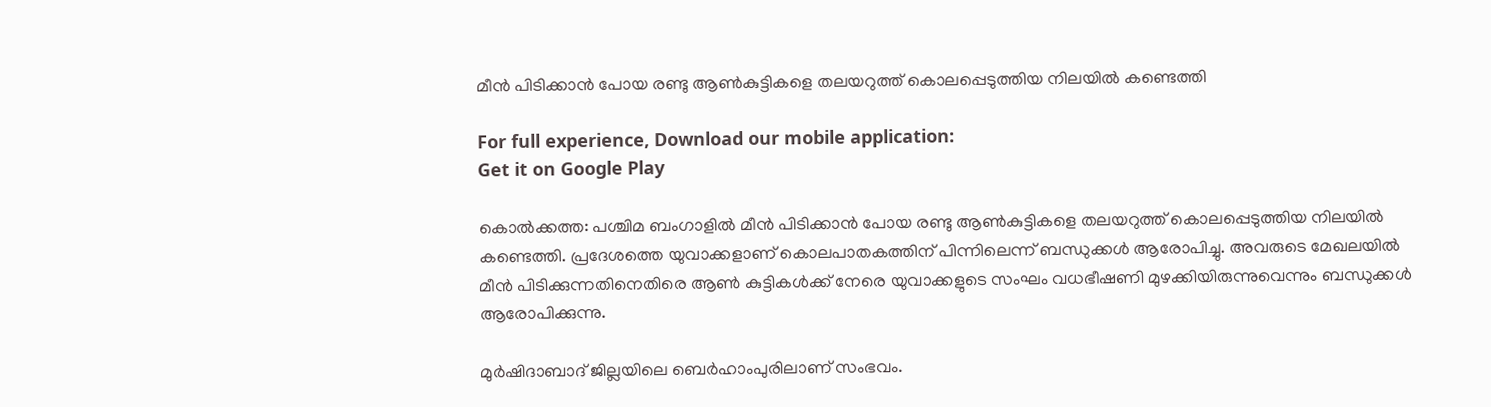മീന്‍ പിടിക്കാന്‍ പോയ രണ്ടു ആണ്‍കുട്ടികളെ തലയറുത്ത് കൊലപ്പെടുത്തിയ നിലയില്‍ കണ്ടെത്തി

For full experience, Download our mobile application:
Get it on Google Play

കൊല്‍ക്കത്ത: പശ്ചിമ ബംഗാളില്‍ മീന്‍ പിടിക്കാന്‍ പോയ രണ്ടു ആണ്‍കുട്ടികളെ തലയറുത്ത് കൊലപ്പെടുത്തിയ നിലയില്‍ കണ്ടെത്തി. പ്രദേശത്തെ യുവാക്കളാണ് കൊലപാതകത്തിന് പിന്നിലെന്ന് ബന്ധുക്കള്‍ ആരോപിച്ചു. അവരുടെ മേഖലയില്‍ മീന്‍ പിടിക്കുന്നതിനെതിരെ ആണ്‍ കുട്ടികള്‍ക്ക് നേരെ യുവാക്കളുടെ സംഘം വധഭീഷണി മുഴക്കിയിരുന്നുവെന്നും ബന്ധുക്കള്‍ ആരോപിക്കുന്നു.

മുര്‍ഷിദാബാദ് ജില്ലയിലെ ബെര്‍ഹാംപുരിലാണ് സംഭവം.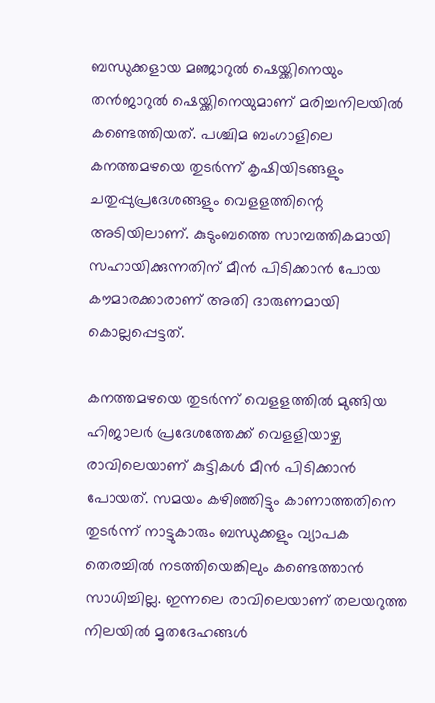ബന്ധുക്കളായ മഞ്ജാറുല്‍ ഷെയ്ക്കിനെയും തന്‍ജാറുല്‍ ഷെയ്ക്കിനെയുമാണ് മരിച്ചനിലയില്‍ കണ്ടെത്തിയത്. പശ്ചിമ ബംഗാളിലെ കനത്തമഴയെ തുടര്‍ന്ന് കൃഷിയിടങ്ങളും ചതുപ്പുപ്രദേശങ്ങളും വെളളത്തിന്റെ അടിയിലാണ്. കുടുംബത്തെ സാമ്പത്തികമായി സഹായിക്കുന്നതിന് മീന്‍ പിടിക്കാന്‍ പോയ കൗമാരക്കാരാണ് അതി ദാരുണമായി കൊല്ലപ്പെട്ടത്.

കനത്തമഴയെ തുടര്‍ന്ന് വെളളത്തില്‍ മുങ്ങിയ ഹിജാലര്‍ പ്രദേശത്തേക്ക് വെളളിയാഴ്ച രാവിലെയാണ് കുട്ടികള്‍ മീന്‍ പിടിക്കാന്‍ പോയത്. സമയം കഴിഞ്ഞിട്ടും കാണാത്തതിനെ തുടര്‍ന്ന് നാട്ടുകാരും ബന്ധുക്കളും വ്യാപക തെരച്ചില്‍ നടത്തിയെങ്കിലും കണ്ടെത്താന്‍ സാധിച്ചില്ല. ഇന്നലെ രാവിലെയാണ് തലയറുത്ത നിലയില്‍ മൃതദേഹങ്ങള്‍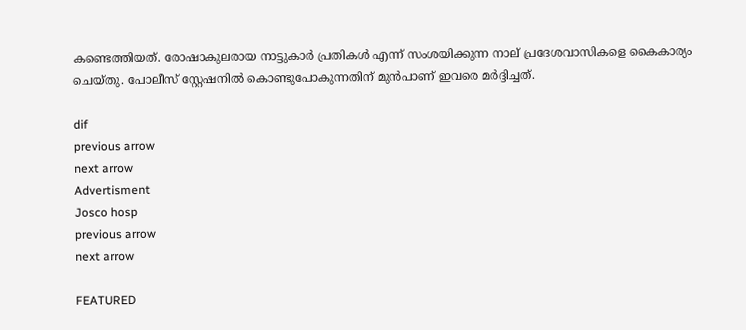കണ്ടെത്തിയത്. രോഷാകുലരായ നാട്ടുകാര്‍ പ്രതികള്‍ എന്ന് സംശയിക്കുന്ന നാല് പ്രദേശവാസികളെ കൈകാര്യം ചെയ്തു. പോലീസ് സ്റ്റേഷനില്‍ കൊണ്ടുപോകുന്നതിന് മുന്‍പാണ് ഇവരെ മര്‍ദ്ദിച്ചത്.

dif
previous arrow
next arrow
Advertisment
Josco hosp
previous arrow
next arrow

FEATURED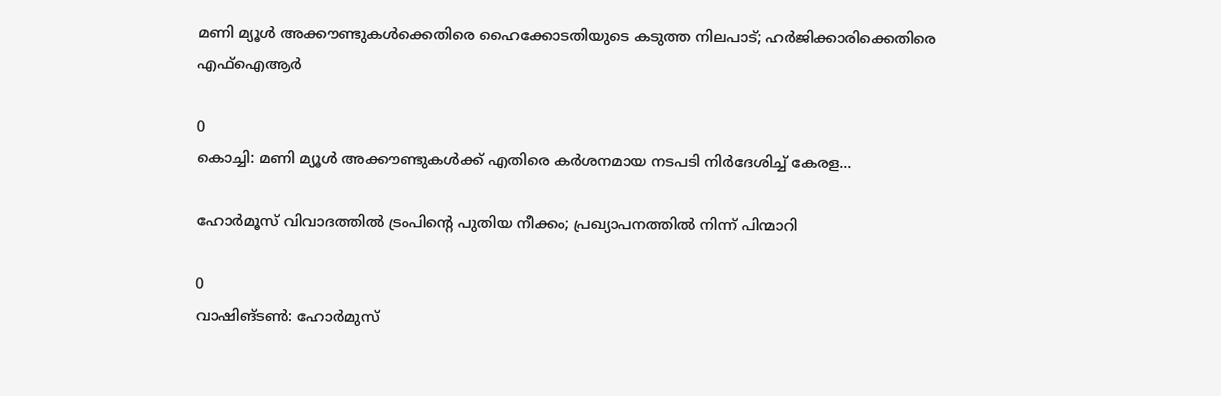മണി മ്യൂൾ അക്കൗണ്ടുകൾക്കെതിരെ ഹൈക്കോടതിയുടെ കടുത്ത നിലപാട്; ഹർജിക്കാരിക്കെതിരെ എഫ്‌ഐആർ

0
കൊച്ചി: മണി മ്യൂള്‍ അക്കൗണ്ടുകള്‍ക്ക് എതിരെ കര്‍ശനമായ നടപടി നിര്‍ദേശിച്ച് കേരള...

ഹോർമൂസ് വിവാദത്തിൽ ട്രംപിന്റെ പുതിയ നീക്കം; പ്രഖ്യാപനത്തിൽ നിന്ന് പിന്മാറി

0
വാഷിങ്ടൺ: ഹോർമുസ്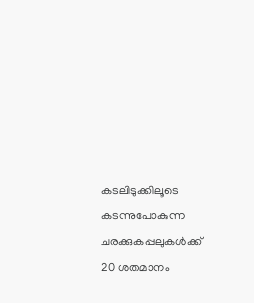കടലിടുക്കിലൂടെ കടന്നുപോകുന്ന ചരക്കുകപ്പലുകൾക്ക് 20 ശതമാനം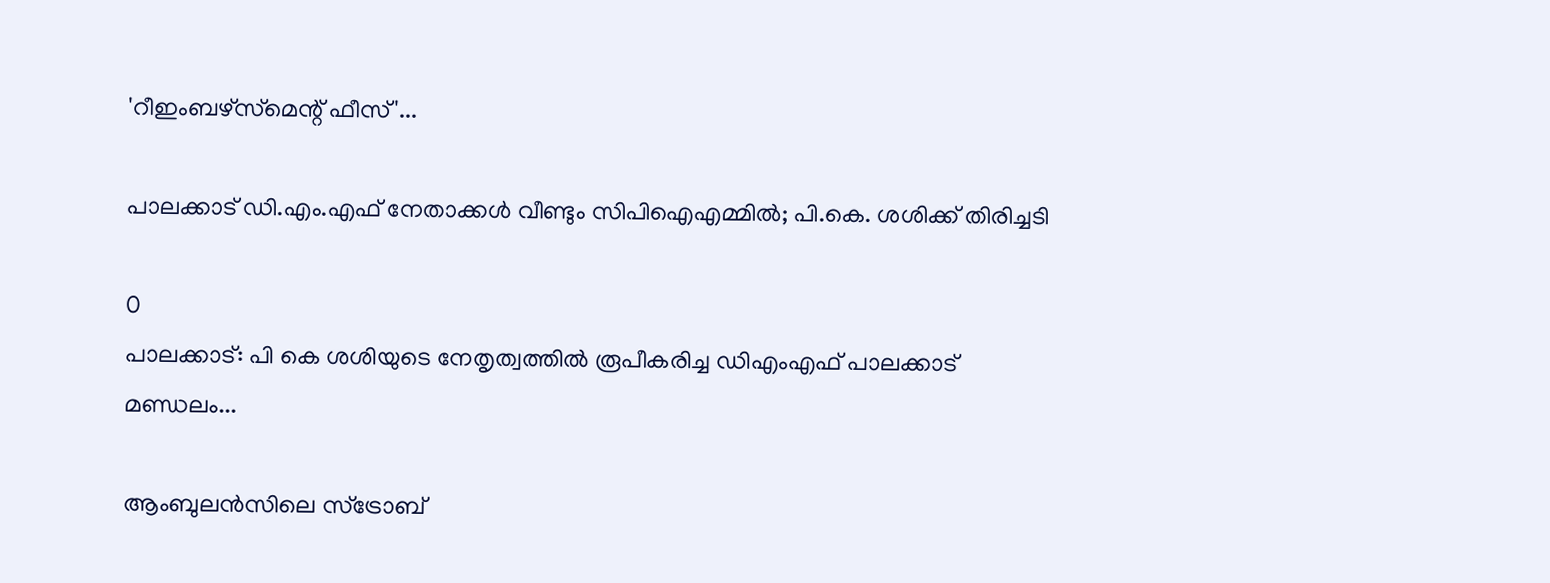'റീഇംബഴ്‌സ്‌മെന്റ് ഫീസ്'...

പാലക്കാട് ഡി.എം.എഫ് നേതാക്കൾ വീണ്ടും സിപിഐഎമ്മിൽ; പി.കെ. ശശിക്ക് തിരിച്ചടി

0
പാലക്കാട്: പി കെ ശശിയുടെ നേതൃത്വത്തില്‍ രൂപീകരിച്ച ഡിഎംഎഫ് പാലക്കാട് മണ്ഡലം...

ആംബുലൻസിലെ സ്ട്രോബ്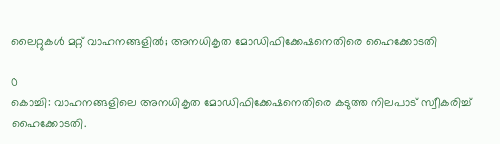ലൈറ്റുകൾ മറ്റ് വാഹനങ്ങളിൽ; അനധികൃത മോഡിഫിക്കേഷനെതിരെ ഹൈക്കോടതി

0
കൊച്ചി: വാഹനങ്ങളിലെ അനധികൃത മോഡിഫിക്കേഷനെതിരെ കടുത്ത നിലപാട് സ്വീകരിച്ച് ഹൈക്കോടതി.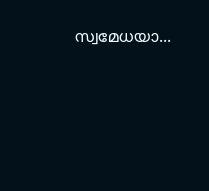സ്വമേധയാ...